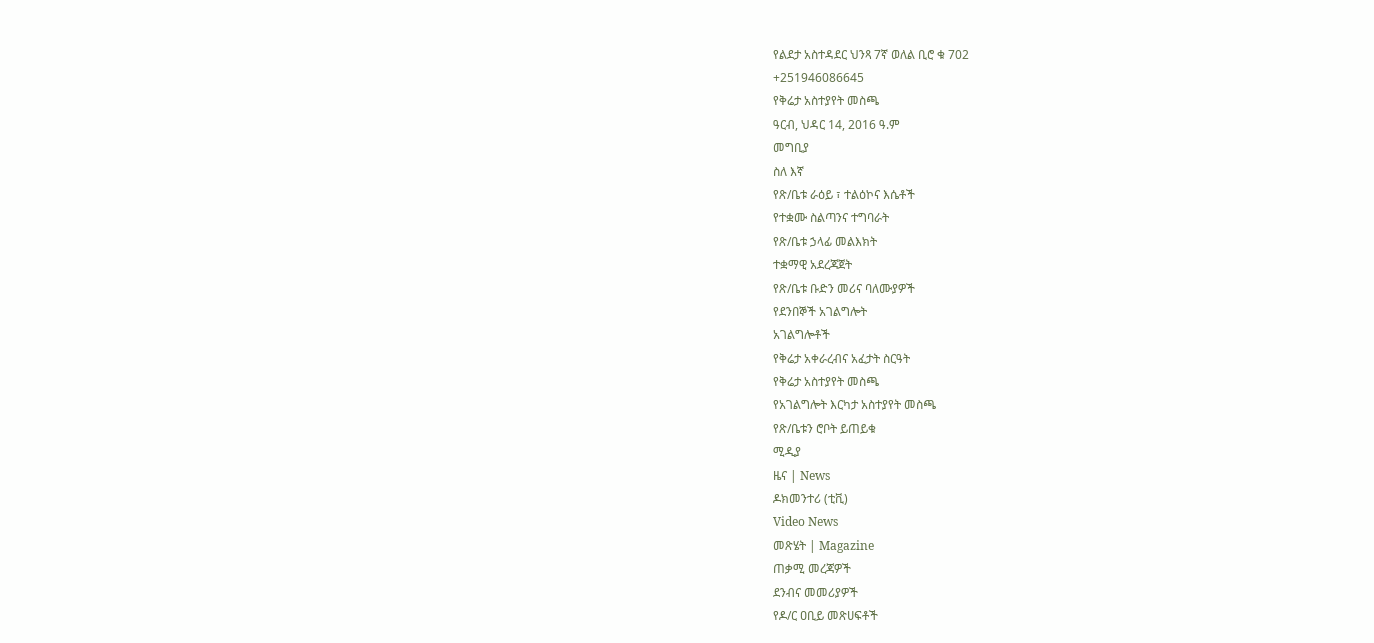የልደታ አስተዳደር ህንጻ 7ኛ ወለል ቢሮ ቁ 702
+251946086645
የቅሬታ አስተያየት መስጫ
ዓርብ, ህዳር 14, 2016 ዓ.ም
መግቢያ
ስለ እኛ
የጽ/ቤቱ ራዕይ ፣ ተልዕኮና እሴቶች
የተቋሙ ስልጣንና ተግባራት
የጽ/ቤቱ ኃላፊ መልእክት
ተቋማዊ አደረጃጀት
የጽ/ቤቱ ቡድን መሪና ባለሙያዎች
የደንበኞች አገልግሎት
አገልግሎቶች
የቅሬታ አቀራረብና አፈታት ስርዓት
የቅሬታ አስተያየት መስጫ
የአገልግሎት እርካታ አስተያየት መስጫ
የጽ/ቤቱን ሮቦት ይጠይቁ
ሚዲያ
ዜና | News
ዶክመንተሪ (ቲቪ)
Video News
መጽሄት | Magazine
ጠቃሚ መረጃዎች
ደንብና መመሪያዎች
የዶ/ር ዐቢይ መጽሀፍቶች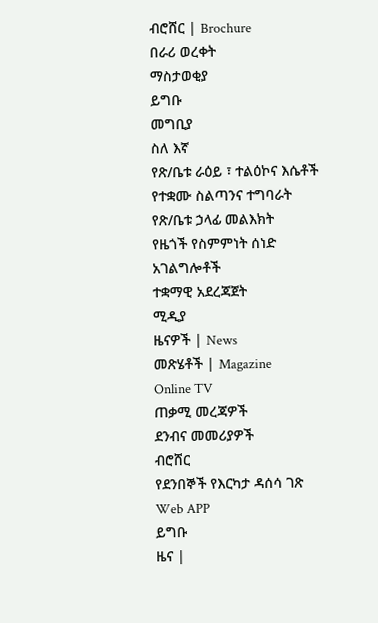ብሮሸር | Brochure
በራሪ ወረቀት
ማስታወቂያ
ይግቡ
መግቢያ
ስለ እኛ
የጽ/ቤቱ ራዕይ ፣ ተልዕኮና እሴቶች
የተቋሙ ስልጣንና ተግባራት
የጽ/ቤቱ ኃላፊ መልእክት
የዜጎች የስምምነት ሰነድ
አገልግሎቶች
ተቋማዊ አደረጃጀት
ሚዲያ
ዜናዎች | News
መጽሄቶች | Magazine
Online TV
ጠቃሚ መረጃዎች
ደንብና መመሪያዎች
ብሮሸር
የደንበኞች የእርካታ ዳሰሳ ገጽ
Web APP
ይግቡ
ዜና |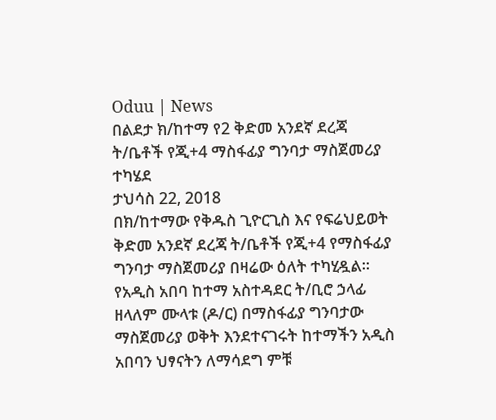Oduu | News
በልደታ ክ/ከተማ የ2 ቅድመ አንደኛ ደረጃ ት/ቤቶች የጂ+4 ማስፋፊያ ግንባታ ማስጀመሪያ ተካሄደ
ታህሳስ 22, 2018
በክ/ከተማው የቅዱስ ጊዮርጊስ እና የፍሬህይወት ቅድመ አንደኛ ደረጃ ት/ቤቶች የጂ+4 የማስፋፊያ ግንባታ ማስጀመሪያ በዛሬው ዕለት ተካሂዷል። የአዲስ አበባ ከተማ አስተዳደር ት/ቢሮ ኃላፊ ዘላለም ሙላቱ (ዶ/ር) በማስፋፊያ ግንባታው ማስጀመሪያ ወቅት እንደተናገሩት ከተማችን አዲስ አበባን ህፃናትን ለማሳደግ ምቹ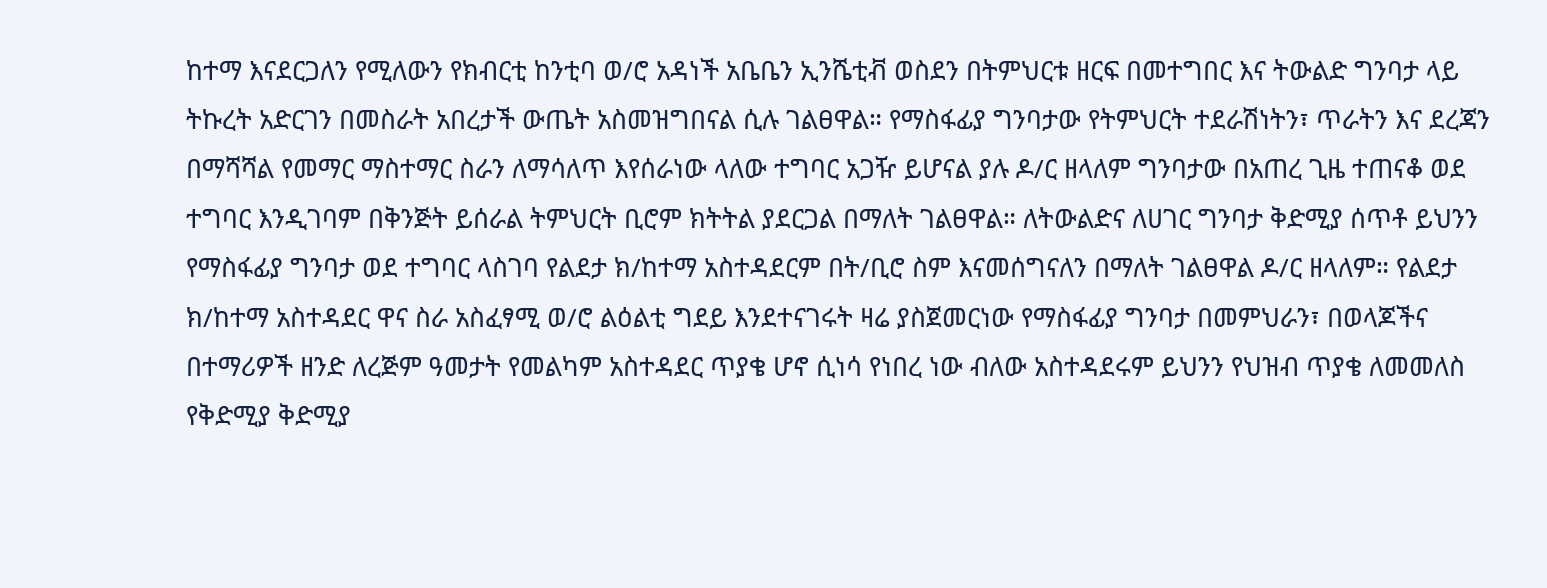ከተማ እናደርጋለን የሚለውን የክብርቲ ከንቲባ ወ/ሮ አዳነች አቤቤን ኢንሼቲቭ ወስደን በትምህርቱ ዘርፍ በመተግበር እና ትውልድ ግንባታ ላይ ትኩረት አድርገን በመስራት አበረታች ውጤት አስመዝግበናል ሲሉ ገልፀዋል። የማስፋፊያ ግንባታው የትምህርት ተደራሽነትን፣ ጥራትን እና ደረጃን በማሻሻል የመማር ማስተማር ስራን ለማሳለጥ እየሰራነው ላለው ተግባር አጋዥ ይሆናል ያሉ ዶ/ር ዘላለም ግንባታው በአጠረ ጊዜ ተጠናቆ ወደ ተግባር እንዲገባም በቅንጅት ይሰራል ትምህርት ቢሮም ክትትል ያደርጋል በማለት ገልፀዋል። ለትውልድና ለሀገር ግንባታ ቅድሚያ ሰጥቶ ይህንን የማስፋፊያ ግንባታ ወደ ተግባር ላስገባ የልደታ ክ/ከተማ አስተዳደርም በት/ቢሮ ስም እናመሰግናለን በማለት ገልፀዋል ዶ/ር ዘላለም። የልደታ ክ/ከተማ አስተዳደር ዋና ስራ አስፈፃሚ ወ/ሮ ልዕልቲ ግደይ እንደተናገሩት ዛሬ ያስጀመርነው የማስፋፊያ ግንባታ በመምህራን፣ በወላጆችና በተማሪዎች ዘንድ ለረጅም ዓመታት የመልካም አስተዳደር ጥያቄ ሆኖ ሲነሳ የነበረ ነው ብለው አስተዳደሩም ይህንን የህዝብ ጥያቄ ለመመለስ የቅድሚያ ቅድሚያ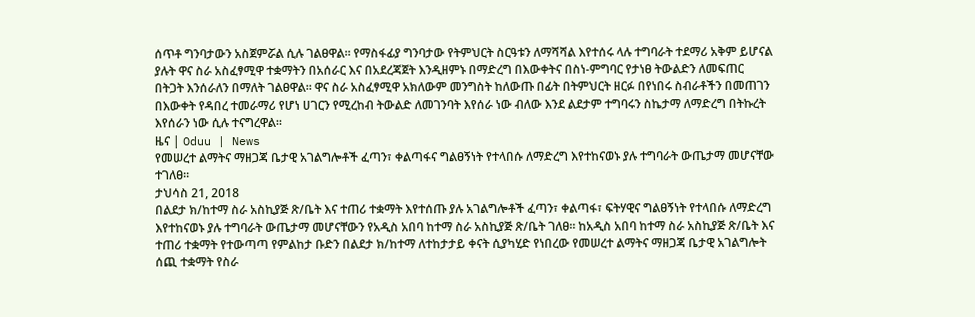ሰጥቶ ግንባታውን አስጀምሯል ሲሉ ገልፀዋል። የማስፋፊያ ግንባታው የትምህርት ስርዓቱን ለማሻሻል እየተሰሩ ላሉ ተግባራት ተደማሪ አቅም ይሆናል ያሉት ዋና ስራ አስፈፃሚዋ ተቋማትን በአሰራር እና በአደረጃጀት እንዲዘምኑ በማድረግ በእውቀትና በስነ-ምግባር የታነፀ ትውልድን ለመፍጠር በትጋት እንሰራለን በማለት ገልፀዋል። ዋና ስራ አስፈፃሚዋ አክለውም መንግስት ከለውጡ በፊት በትምህርት ዘርፉ በየነበሩ ስብራቶችን በመጠገን በእውቀት የዳበረ ተመራማሪ የሆነ ሀገርን የሚረከብ ትውልድ ለመገንባት እየሰራ ነው ብለው እንደ ልደታም ተግባሩን ስኬታማ ለማድረግ በትኩረት እየሰራን ነው ሲሉ ተናግረዋል።
ዜና | Oduu | News
የመሠረተ ልማትና ማዘጋጃ ቤታዊ አገልግሎቶች ፈጣን፣ ቀልጣፋና ግልፀኝነት የተላበሱ ለማድረግ እየተከናወኑ ያሉ ተግባራት ውጤታማ መሆናቸው ተገለፀ።
ታህሳስ 21, 2018
በልደታ ክ/ከተማ ስራ አስኪያጅ ጽ/ቤት እና ተጠሪ ተቋማት እየተሰጡ ያሉ አገልግሎቶች ፈጣን፣ ቀልጣፋ፣ ፍትሃዊና ግልፀኝነት የተላበሱ ለማድረግ እየተከናወኑ ያሉ ተግባራት ውጤታማ መሆናቸውን የአዲስ አበባ ከተማ ስራ አስኪያጅ ጽ/ቤት ገለፀ። ከአዲስ አበባ ከተማ ስራ አስኪያጅ ጽ/ቤት እና ተጠሪ ተቋማት የተውጣጣ የምልከታ ቡድን በልደታ ክ/ከተማ ለተከታታይ ቀናት ሲያካሂድ የነበረው የመሠረተ ልማትና ማዘጋጃ ቤታዊ አገልግሎት ሰጪ ተቋማት የስራ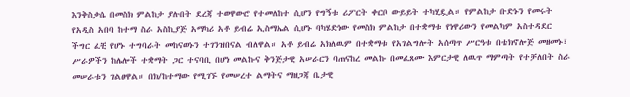እንቅስቃሴ በመስክ ምልከታ ያሉበት ደረጃ ተወዋውሮ የተመለከተ ሲሆን የግኝቱ ሪፖርት ቀርቦ ውይይት ተካሂዷል። የምልከታ ቡድኑን የመሩት የአዲስ አበባ ከተማ ስራ አስኪያጅ አማካሪ አቶ ይብሬ ኢስማኤል ሲሆኑ ባካሄድነው የመስክ ምልከታ በተቋማቱ የነዋሪውን የመልካም አስተዳደር ችግር ፈቺ የሆኑ ተግባራት መከናወኑን ተገንዝበናል ብለዋል። አቶ ይብሬ አክለዉም በተቋማቱ የአገልግሎት አሰጣጥ ሥርዓቱ በቴክኖሎጅ መዘመኑ፣ ሥራዎችን ከሌሎች ተቋማት ጋር ተናባቢ በሆነ መልኩና ቅንጅታዊ አሠራርን ባጠናከረ መልኩ በመፈጸሙ እምርታዊ ለዉጥ ማምጣት የተቻለበት ስራ መሠራቱን ገልፀዋል። በክ/ከተማው የሚገኙ የመሠረተ ልማትና ማዘጋጃ ቤታዊ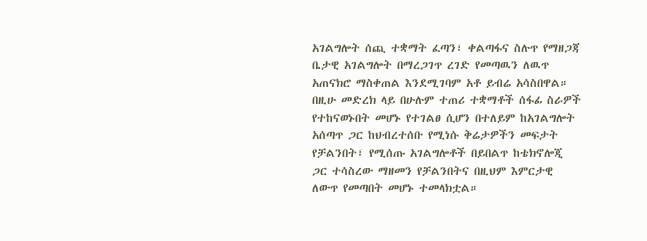አገልግሎት ሰጪ ተቋማት ፈጣን፣ ቀልጣፋና ስሉጥ የማዘጋጃ ቤታዊ አገልግሎት በማረጋገጥ ረገድ የመጣዉን ለዉጥ አጠናክሮ ማስቀጠል እንደሚገባም አቶ ይብሬ አሳስበዋል። በዚሁ መድረክ ላይ በሁሉም ተጠሪ ተቋማቶች ሰፋፊ ስራዎች የተከናወኑበት መሆኑ የተገልፀ ሲሆን በተለይም ከአገልግሎት አሰጣጥ ጋር ከህብረተሰቡ የሚነሱ ቅሬታዎችን መፍታት የቻልንበት፣ የሚሰጡ አገልግሎቶች በይበልጥ ከቴክኖሎጂ ጋር ተሳስረው ማዘመን የቻልንበትና በዚህም እምርታዊ ለውጥ የመጣበት መሆኑ ተመላክቷል።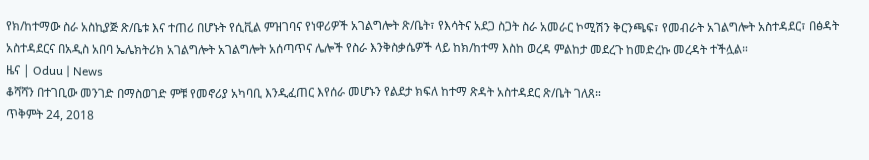የክ/ከተማው ስራ አስኪያጅ ጽ/ቤቱ እና ተጠሪ በሆኑት የሲቪል ምዝገባና የነዋሪዎች አገልግሎት ጽ/ቤት፣ የእሳትና አደጋ ስጋት ስራ አመራር ኮሚሽን ቅርንጫፍ፣ የመብራት አገልግሎት አስተዳደር፣ በፅዳት አስተዳደርና በአዲስ አበባ ኤሌክትሪክ አገልግሎት አገልግሎት አሰጣጥና ሌሎች የስራ እንቅስቃሴዎች ላይ ከክ/ከተማ እስከ ወረዳ ምልከታ መደረጉ ከመድረኩ መረዳት ተችሏል።
ዜና | Oduu | News
ቆሻሻን በተገቢው መንገድ በማስወገድ ምቹ የመኖሪያ አካባቢ እንዲፈጠር እየሰራ መሆኑን የልደታ ክፍለ ከተማ ጽዳት አስተዳደር ጽ/ቤት ገለጸ።
ጥቅምት 24, 2018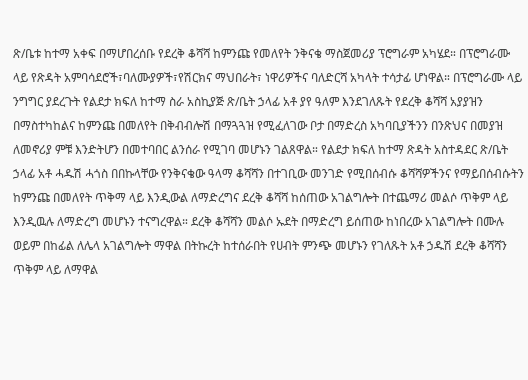ጽ/ቤቱ ከተማ አቀፍ በማሆበረሰቡ የደረቅ ቆሻሻ ከምንጩ የመለየት ንቅናቄ ማስጀመሪያ ፕሮግራም አካሄደ። በፕሮግራሙ ላይ የጽዳት አምባሳደሮች፣ባለሙያዎች፣የሽርክና ማህበራት፣ ነዋሪዎችና ባለድርሻ አካላት ተሳታፊ ሆነዋል። በፕሮግራሙ ላይ ንግግር ያደረጉት የልደታ ክፍለ ከተማ ስራ አስኪያጅ ጽ/ቤት ኃላፊ አቶ ያየ ዓለም እንደገለጹት የደረቅ ቆሻሻ አያያዝን በማስተካከልና ከምንጩ በመለየት በቅብብሎሽ በማጓጓዝ የሚፈለገው ቦታ በማድረስ አካባቢያችንን በንጽህና በመያዝ ለመኖሪያ ምቹ እንድትሆን በመተባበር ልንሰራ የሚገባ መሆኑን ገልጸዋል። የልደታ ክፍለ ከተማ ጽዳት አስተዳደር ጽ/ቤት ኃላፊ አቶ ሓዱሽ ሓጎስ በበኩላቸው የንቅናቄው ዓላማ ቆሻሻን በተገቢው መንገድ የሚበሰብሱ ቆሻሻዎችንና የማይበሰብሱትን ከምንጩ በመለየት ጥቅማ ላይ እንዲውል ለማድረግና ደረቅ ቆሻሻ ከሰጠው አገልግሎት በተጨማሪ መልሶ ጥቅም ላይ እንዲዉሉ ለማድረግ መሆኑን ተናግረዋል። ደረቅ ቆሻሻን መልሶ ኡደት በማድረግ ይሰጠው ከነበረው አገልግሎት በሙሉ ወይም በከፊል ለሌላ አገልግሎት ማዋል በትኩረት ከተሰራበት የሀብት ምንጭ መሆኑን የገለጹት አቶ ኃዱሽ ደረቅ ቆሻሻን ጥቅም ላይ ለማዋል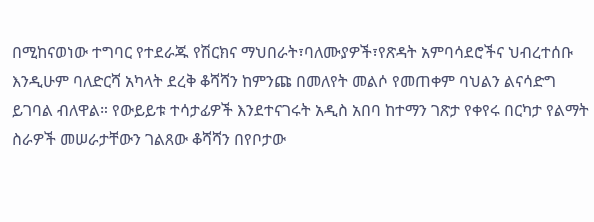በሚከናወነው ተግባር የተደራጁ የሽርክና ማህበራት፣ባለሙያዎች፣የጽዳት አምባሳደሮችና ህብረተሰቡ እንዲሁም ባለድርሻ አካላት ደረቅ ቆሻሻን ከምንጩ በመለየት መልሶ የመጠቀም ባህልን ልናሳድግ ይገባል ብለዋል። የውይይቱ ተሳታፊዎች እንደተናገሩት አዲስ አበባ ከተማን ገጽታ የቀየሩ በርካታ የልማት ስራዎች መሠራታቸውን ገልጸው ቆሻሻን በየቦታው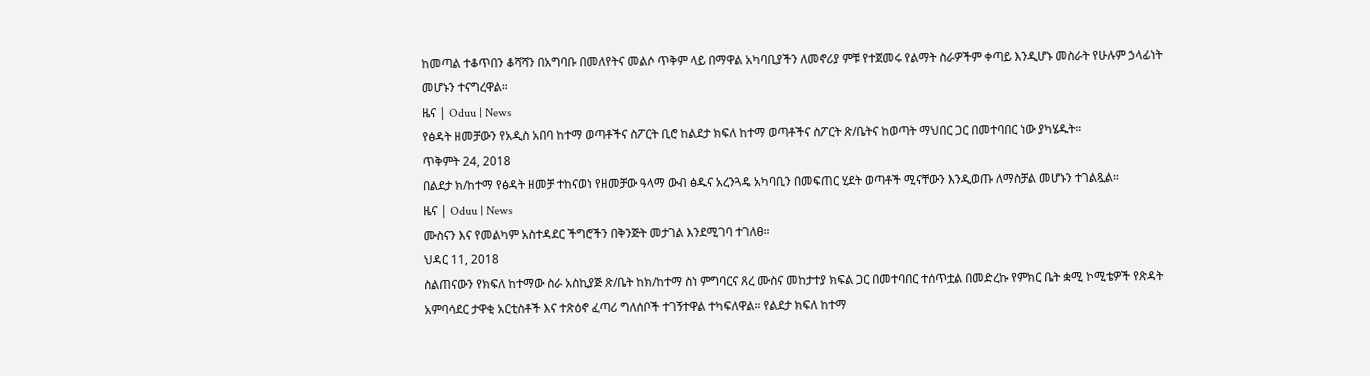ከመጣል ተቆጥበን ቆሻሻን በአግባቡ በመለየትና መልሶ ጥቅም ላይ በማዋል አካባቢያችን ለመኖሪያ ምቹ የተጀመሩ የልማት ስራዎችም ቀጣይ እንዲሆኑ መስራት የሁሉም ኃላፊነት መሆኑን ተናግረዋል።
ዜና | Oduu | News
የፅዳት ዘመቻውን የአዲስ አበባ ከተማ ወጣቶችና ስፖርት ቢሮ ከልደታ ክፍለ ከተማ ወጣቶችና ስፖርት ጽ/ቤትና ከወጣት ማህበር ጋር በመተባበር ነው ያካሄዱት።
ጥቅምት 24, 2018
በልደታ ክ/ከተማ የፅዳት ዘመቻ ተከናወነ የዘመቻው ዓላማ ውብ ፅዱና አረንጓዴ አካባቢን በመፍጠር ሂደት ወጣቶች ሚናቸውን እንዲወጡ ለማስቻል መሆኑን ተገልጿል።
ዜና | Oduu | News
ሙስናን እና የመልካም አስተዳደር ችግሮችን በቅንጅት መታገል እንደሚገባ ተገለፀ።
ህዳር 11, 2018
ስልጠናውን የክፍለ ከተማው ስራ አስኪያጅ ጽ/ቤት ከክ/ከተማ ስነ ምግባርና ጸረ ሙስና መከታተያ ክፍል ጋር በመተባበር ተሰጥቷል በመድረኩ የምክር ቤት ቋሚ ኮሚቴዎች የጽዳት አምባሳደር ታዋቂ አርቲስቶች እና ተጽዕኖ ፈጣሪ ግለሰቦች ተገኝተዋል ተካፍለዋል። የልደታ ክፍለ ከተማ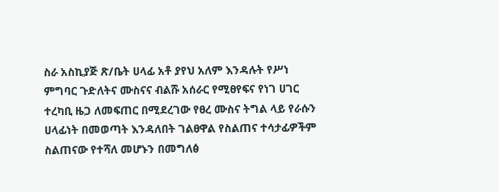ስራ አስኪያጅ ጽ/ቤት ሀላፊ አቶ ያየህ አለም እንዳሉት የሥነ ምግባር ጉድለትና ሙስናና ብልሹ አሰራር የሚፀየፍና የነገ ሀገር ተረካቢ ዜጋ ለመፍጠር በሚደረገው የፀረ ሙስና ትግል ላይ የራሱን ሀላፊነት በመወጣት እንዳለበት ገልፀዋል የስልጠና ተሳታፊዎችም ስልጠናው የተሻለ መሆኑን በመግለፅ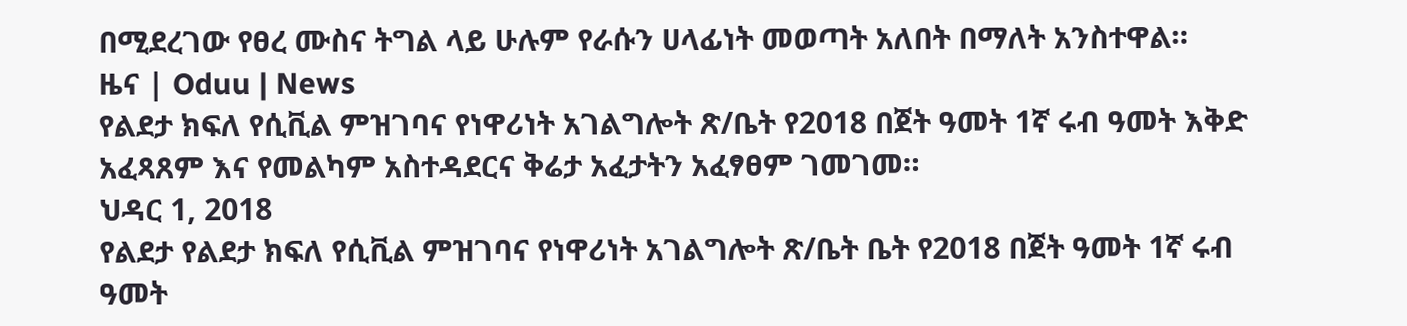በሚደረገው የፀረ ሙስና ትግል ላይ ሁሉም የራሱን ሀላፊነት መወጣት አለበት በማለት አንስተዋል።
ዜና | Oduu | News
የልደታ ክፍለ የሲቪል ምዝገባና የነዋሪነት አገልግሎት ጽ/ቤት የ2018 በጀት ዓመት 1ኛ ሩብ ዓመት እቅድ አፈጻጸም እና የመልካም አስተዳደርና ቅሬታ አፈታትን አፈፃፀም ገመገመ።
ህዳር 1, 2018
የልደታ የልደታ ክፍለ የሲቪል ምዝገባና የነዋሪነት አገልግሎት ጽ/ቤት ቤት የ2018 በጀት ዓመት 1ኛ ሩብ ዓመት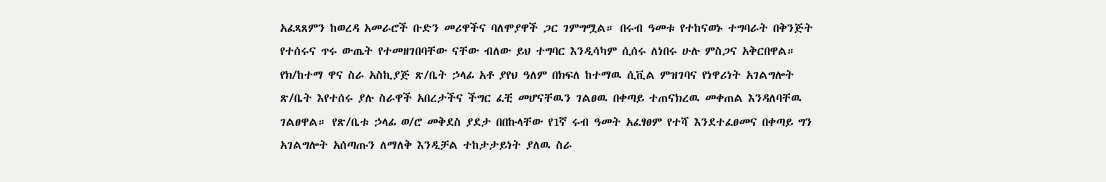አፈጻጸምን ከወረዳ አመራሮች ቡድን መሪዋችና ባለሞያዋች ጋር ገምግሟል። በሩብ ዓመቱ የተከናወኑ ተግባራት በቅንጅት የተሰሩና ጥሩ ውጤት የተመዘገበባቸው ናቸው ብለው ይህ ተግባር እንዲሳካም ሲሰሩ ለነበሩ ሁሉ ምስጋና አቅርበዋል። የክ/ከተማ ዋና ስራ አስኪያጅ ጽ/ቤት ኃላፊ አቶ ያየህ ዓለም በክፍለ ከተማዉ ሲቪል ምዝገባና የነዋሪነት አገልግሎት ጽ/ቤት እየተሰሩ ያሉ ስራዋች አበረታችና ችግር ፈቺ መሆናቸዉን ገልፀዉ በቀጣይ ተጠናክረዉ መቀጠል እንዳለባቸዉ ገልፀዋል። የጽ/ቤቱ ኃላፊ ወ/ሮ መቅደስ ያደታ በበኩላቸው የ1ኛ ሩብ ዓመት አፈፃፀም የተሻ እንደተፈፀመና በቀጣይ ግን አገልግሎት አሰጣጡን ለማለቅ እንዲቻል ተከታታይነት ያለዉ ስራ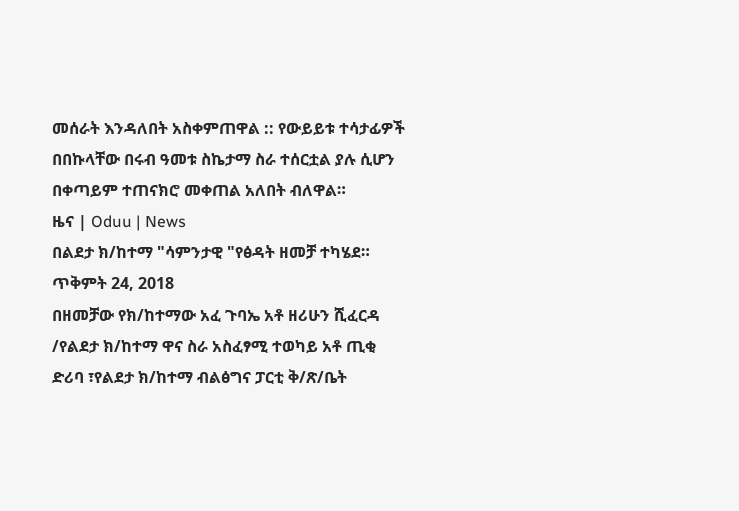መሰራት እንዳለበት አስቀምጠዋል :: የውይይቱ ተሳታፊዎች በበኩላቸው በሩብ ዓመቱ ስኬታማ ስራ ተሰርቷል ያሉ ሲሆን በቀጣይም ተጠናክሮ መቀጠል አለበት ብለዋል።
ዜና | Oduu | News
በልደታ ክ/ከተማ "ሳምንታዊ "የፅዳት ዘመቻ ተካሄደ።
ጥቅምት 24, 2018
በዘመቻው የክ/ከተማው አፈ ጉባኤ አቶ ዘሪሁን ሺፈርዳ /የልደታ ክ/ከተማ ዋና ስራ አስፈፃሚ ተወካይ አቶ ጢቂ ድሪባ ፣የልደታ ክ/ከተማ ብልፅግና ፓርቲ ቅ/ጽ/ቤት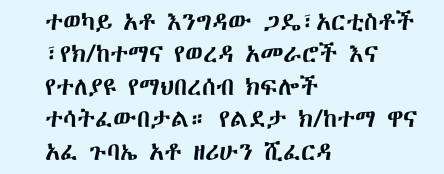ተወካይ አቶ እንግዳው ጋዴ፣አርቲስቶች ፣የክ/ከተማና የወረዳ አመራሮች እና የተለያዩ የማህበረሰብ ክፍሎች ተሳትፈውበታል። የልደታ ክ/ከተማ ዋና አፈ ጉባኤ አቶ ዘሪሁን ሺፈርዳ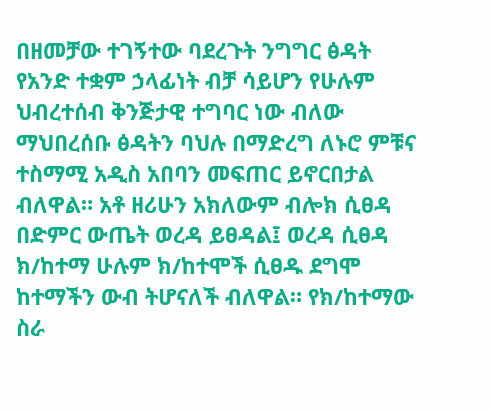በዘመቻው ተገኝተው ባደረጉት ንግግር ፅዳት የአንድ ተቋም ኃላፊነት ብቻ ሳይሆን የሁሉም ህብረተሰብ ቅንጅታዊ ተግባር ነው ብለው ማህበረሰቡ ፅዳትን ባህሉ በማድረግ ለኑሮ ምቹና ተስማሚ አዲስ አበባን መፍጠር ይኖርበታል ብለዋል። አቶ ዘሪሁን አክለውም ብሎክ ሲፀዳ በድምር ውጤት ወረዳ ይፀዳል፤ ወረዳ ሲፀዳ ክ/ከተማ ሁሉም ክ/ከተሞች ሲፀዱ ደግሞ ከተማችን ውብ ትሆናለች ብለዋል። የክ/ከተማው ስራ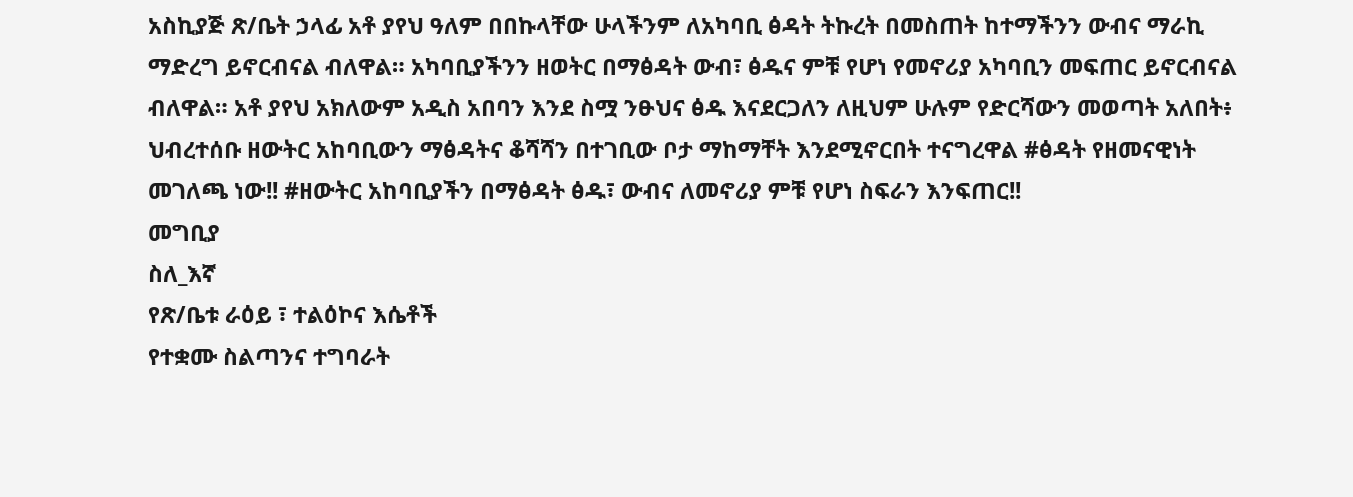አስኪያጅ ጽ/ቤት ኃላፊ አቶ ያየህ ዓለም በበኩላቸው ሁላችንም ለአካባቢ ፅዳት ትኩረት በመስጠት ከተማችንን ውብና ማራኪ ማድረግ ይኖርብናል ብለዋል። አካባቢያችንን ዘወትር በማፅዳት ውብ፣ ፅዱና ምቹ የሆነ የመኖሪያ አካባቢን መፍጠር ይኖርብናል ብለዋል። አቶ ያየህ አክለውም አዲስ አበባን እንደ ስሟ ንፁህና ፅዱ እናደርጋለን ለዚህም ሁሉም የድርሻውን መወጣት አለበት፥ ህብረተሰቡ ዘውትር አከባቢውን ማፅዳትና ቆሻሻን በተገቢው ቦታ ማከማቸት እንደሚኖርበት ተናግረዋል #ፅዳት የዘመናዊነት መገለጫ ነው!! #ዘውትር አከባቢያችን በማፅዳት ፅዱ፣ ውብና ለመኖሪያ ምቹ የሆነ ስፍራን እንፍጠር!!
መግቢያ
ስለ_እኛ
የጽ/ቤቱ ራዕይ ፣ ተልዕኮና እሴቶች
የተቋሙ ስልጣንና ተግባራት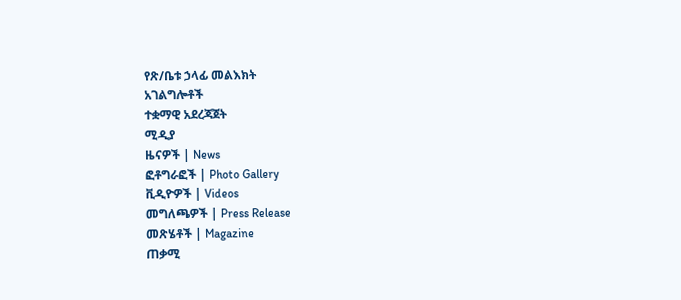የጽ/ቤቱ ኃላፊ መልእክት
አገልግሎቶች
ተቋማዊ አደረጃጀት
ሚዲያ
ዜናዎች | News
ፎቶግራፎች | Photo Gallery
ቪዲዮዎች | Videos
መግለጫዎች | Press Release
መጽሄቶች | Magazine
ጠቃሚ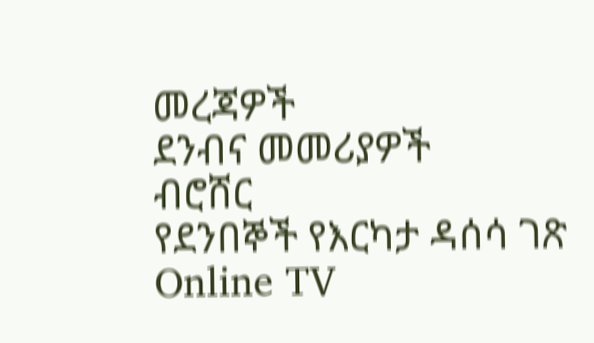መረጃዎች
ደንብና መመሪያዎች
ብሮሸር
የደንበኞች የእርካታ ዳሰሳ ገጽ
Online TV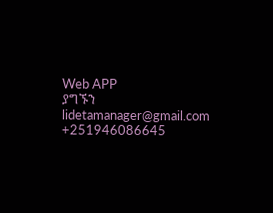Web APP
ያግኙን
lidetamanager@gmail.com
+251946086645